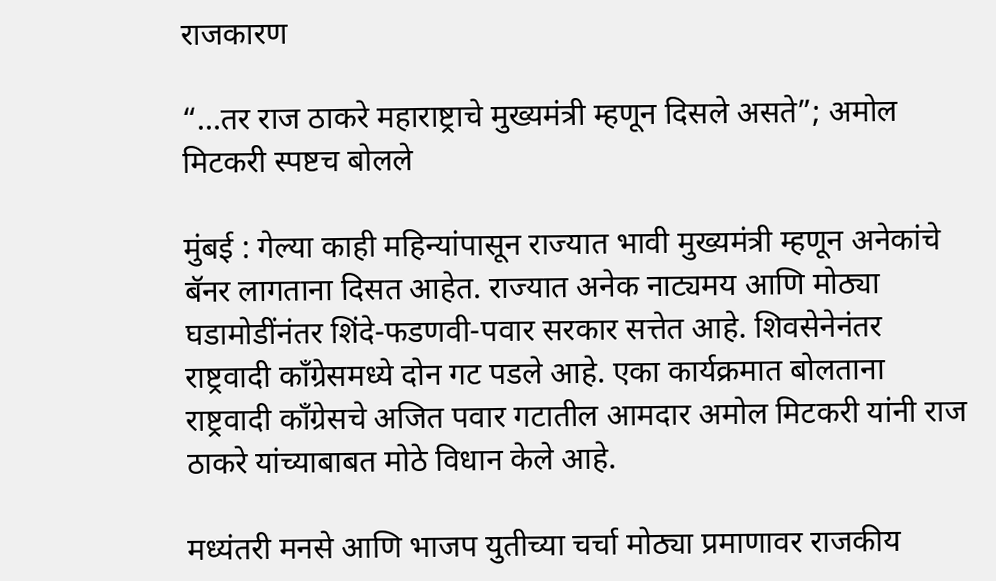राजकारण

“…तर राज ठाकरे महाराष्ट्राचे मुख्यमंत्री म्हणून दिसले असते”; अमोल मिटकरी स्पष्टच बोलले

मुंबई : गेल्या काही महिन्यांपासून राज्यात भावी मुख्यमंत्री म्हणून अनेकांचे बॅनर लागताना दिसत आहेत. राज्यात अनेक नाट्यमय आणि मोठ्या घडामोडींनंतर शिंदे-फडणवी-पवार सरकार सत्तेत आहे. शिवसेनेनंतर राष्ट्रवादी काँग्रेसमध्ये दोन गट पडले आहे. एका कार्यक्रमात बोलताना राष्ट्रवादी काँग्रेसचे अजित पवार गटातील आमदार अमोल मिटकरी यांनी राज ठाकरे यांच्याबाबत मोठे विधान केले आहे.

मध्यंतरी मनसे आणि भाजप युतीच्या चर्चा मोठ्या प्रमाणावर राजकीय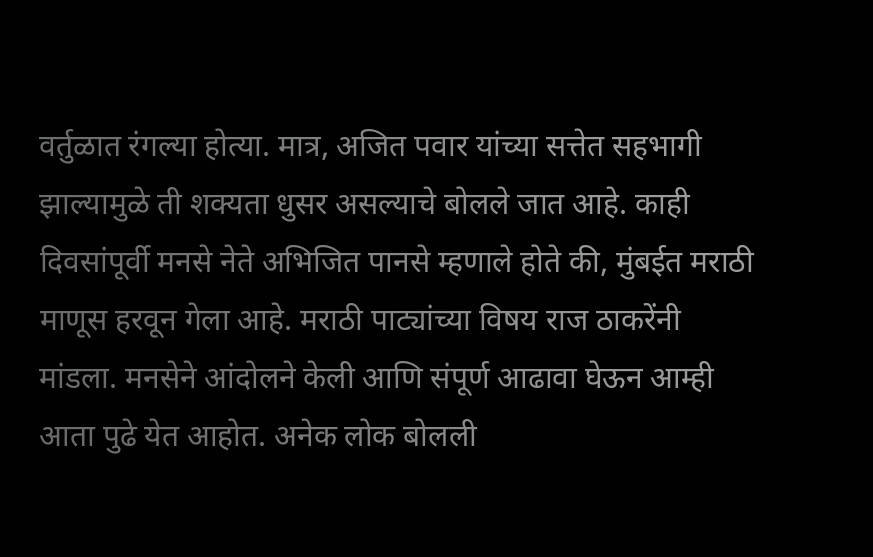वर्तुळात रंगल्या होत्या. मात्र, अजित पवार यांच्या सत्तेत सहभागी झाल्यामुळे ती शक्यता धुसर असल्याचे बोलले जात आहे. काही दिवसांपूर्वी मनसे नेते अभिजित पानसे म्हणाले होते की, मुंबईत मराठी माणूस हरवून गेला आहे. मराठी पाट्यांच्या विषय राज ठाकरेंनी मांडला. मनसेने आंदोलने केली आणि संपूर्ण आढावा घेऊन आम्ही आता पुढे येत आहोत. अनेक लोक बोलली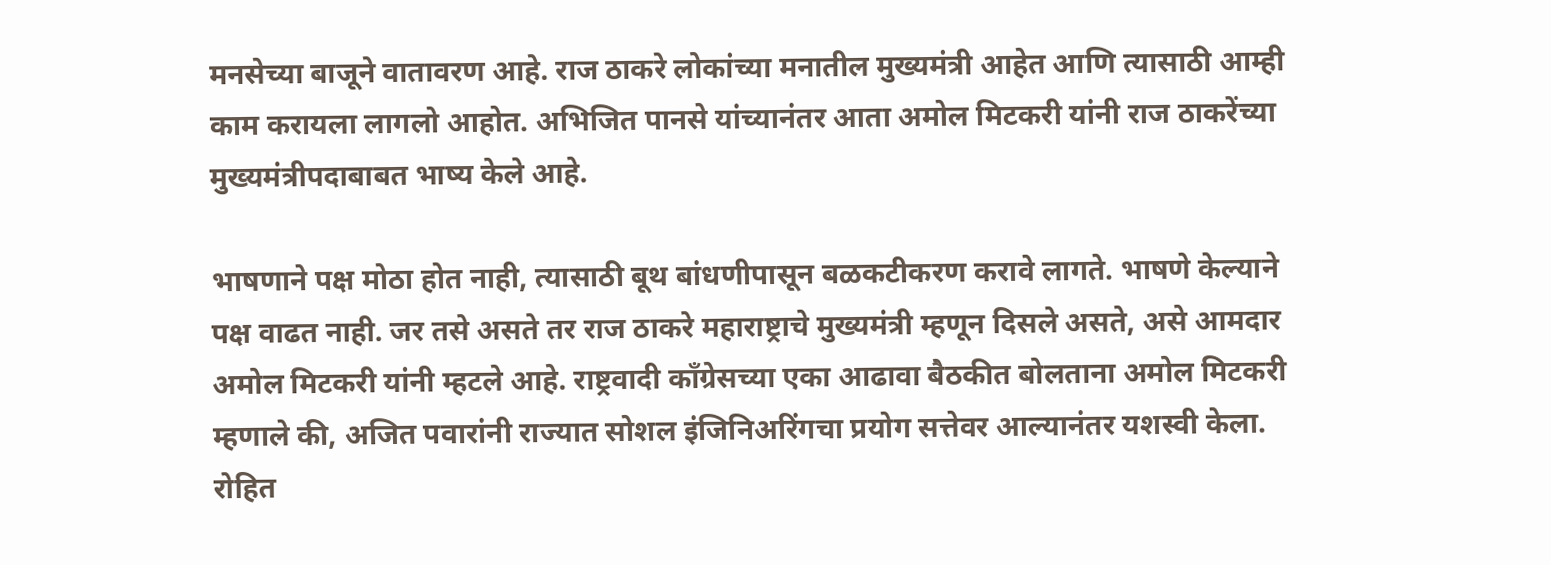मनसेच्या बाजूने वातावरण आहे. राज ठाकरे लोकांच्या मनातील मुख्यमंत्री आहेत आणि त्यासाठी आम्ही काम करायला लागलो आहोत. अभिजित पानसे यांच्यानंतर आता अमोल मिटकरी यांनी राज ठाकरेंच्या मुख्यमंत्रीपदाबाबत भाष्य केले आहे.

भाषणाने पक्ष मोठा होत नाही, त्यासाठी बूथ बांधणीपासून बळकटीकरण करावे लागते. भाषणे केल्याने पक्ष वाढत नाही. जर तसे असते तर राज ठाकरे महाराष्ट्राचे मुख्यमंत्री म्हणून दिसले असते, असे आमदार अमोल मिटकरी यांनी म्हटले आहे. राष्ट्रवादी काँग्रेसच्या एका आढावा बैठकीत बोलताना अमोल मिटकरी म्हणाले की, अजित पवारांनी राज्यात सोशल इंजिनिअरिंगचा प्रयोग सत्तेवर आल्यानंतर यशस्वी केला. रोहित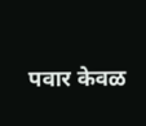पवार केवळ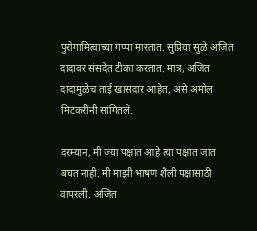पुरोगामित्वाच्या गप्पा मारतात. सुप्रिया सुळे अजित दादावर संसदेत टीका करतात. मात्र, अजित दादामुळेच ताई खासदार आहेत, असे अमोल मिटकरींनी सांगितले.

दरम्यान, मी ज्या पक्षात आहे त्या पक्षात जात बघत नाही. मी माझी भाषण शैली पक्षासाठी वापरली. अजित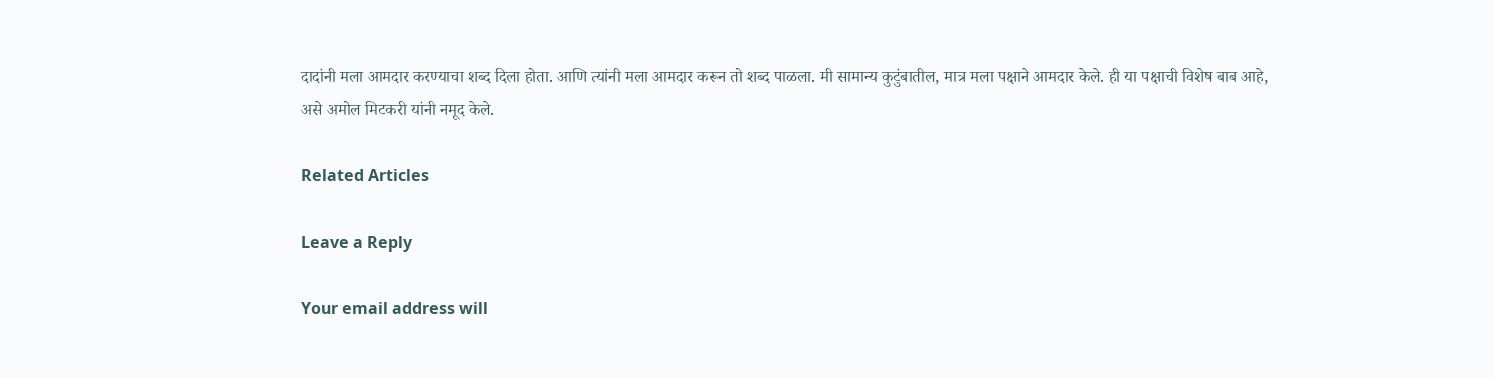दादांनी मला आमदार करण्याचा शब्द दिला होता. आणि त्यांनी मला आमदार करून तो शब्द पाळला. मी सामान्य कुटुंबातील, मात्र मला पक्षाने आमदार केले. ही या पक्षाची विशेष बाब आहे, असे अमोल मिटकरी यांनी नमूद केले.

Related Articles

Leave a Reply

Your email address will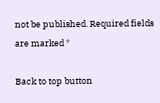not be published. Required fields are marked *

Back to top button